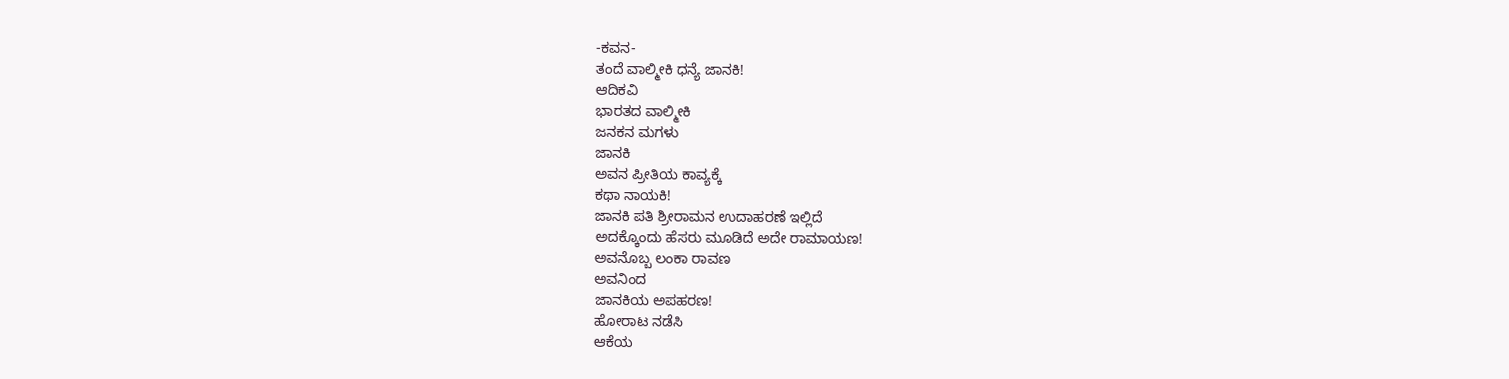-ಕವನ-
ತಂದೆ ವಾಲ್ಮೀಕಿ ಧನ್ಯೆ ಜಾನಕಿ!
ಆದಿಕವಿ
ಭಾರತದ ವಾಲ್ಮೀಕಿ
ಜನಕನ ಮಗಳು
ಜಾನಕಿ
ಅವನ ಪ್ರೀತಿಯ ಕಾವ್ಯಕ್ಕೆ
ಕಥಾ ನಾಯಕಿ!
ಜಾನಕಿ ಪತಿ ಶ್ರೀರಾಮನ ಉದಾಹರಣೆ ಇಲ್ಲಿದೆ
ಅದಕ್ಕೊಂದು ಹೆಸರು ಮೂಡಿದೆ ಅದೇ ರಾಮಾಯಣ!
ಅವನೊಬ್ಬ ಲಂಕಾ ರಾವಣ
ಅವನಿಂದ
ಜಾನಕಿಯ ಅಪಹರಣ!
ಹೋರಾಟ ನಡೆಸಿ
ಆಕೆಯ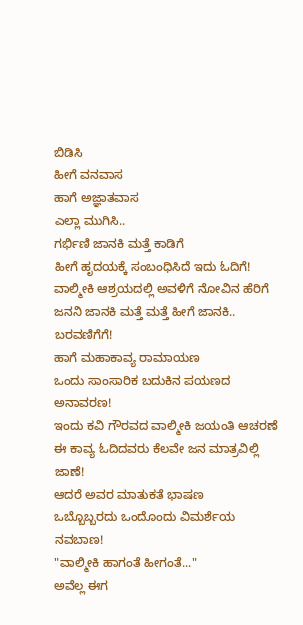ಬಿಡಿಸಿ
ಹೀಗೆ ವನವಾಸ
ಹಾಗೆ ಅಜ್ಞಾತವಾಸ
ಎಲ್ಲಾ ಮುಗಿಸಿ..
ಗರ್ಭಿಣಿ ಜಾನಕಿ ಮತ್ತೆ ಕಾಡಿಗೆ
ಹೀಗೆ ಹೃದಯಕ್ಕೆ ಸಂಬಂಧಿಸಿದೆ ಇದು ಓದಿಗೆ!
ವಾಲ್ಮೀಕಿ ಆಶ್ರಯದಲ್ಲಿ ಅವಳಿಗೆ ನೋವಿನ ಹೆರಿಗೆ
ಜನನಿ ಜಾನಕಿ ಮತ್ತೆ ಮತ್ತೆ ಹೀಗೆ ಜಾನಕಿ.. ಬರವಣಿಗೆಗೆ!
ಹಾಗೆ ಮಹಾಕಾವ್ಯ ರಾಮಾಯಣ
ಒಂದು ಸಾಂಸಾರಿಕ ಬದುಕಿನ ಪಯಣದ ಅನಾವರಣ!
ಇಂದು ಕವಿ ಗೌರವದ ವಾಲ್ಮೀಕಿ ಜಯಂತಿ ಆಚರಣೆ
ಈ ಕಾವ್ಯ ಓದಿದವರು ಕೆಲವೇ ಜನ ಮಾತ್ರವಿಲ್ಲಿ ಜಾಣೆ!
ಆದರೆ ಅವರ ಮಾತುಕತೆ ಭಾಷಣ
ಒಬ್ಬೊಬ್ಬರದು ಒಂದೊಂದು ವಿಮರ್ಶೆಯ ನವಬಾಣ!
"ವಾಲ್ಮೀಕಿ ಹಾಗಂತೆ ಹೀಗಂತೆ..."
ಅವೆಲ್ಲ ಈಗ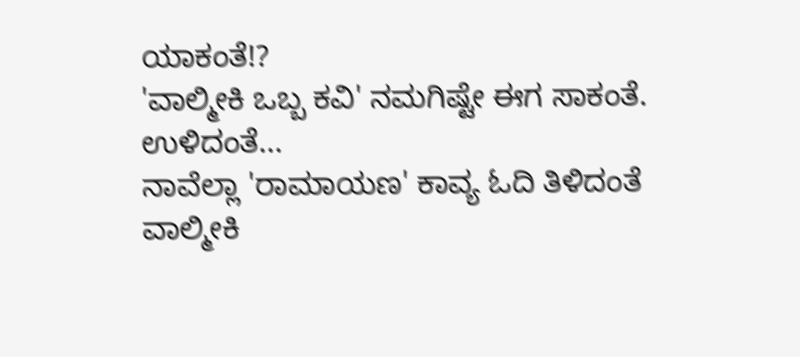ಯಾಕಂತೆ!?
'ವಾಲ್ಮೀಕಿ ಒಬ್ಬ ಕವಿ' ನಮಗಿಷ್ಟೇ ಈಗ ಸಾಕಂತೆ.
ಉಳಿದಂತೆ...
ನಾವೆಲ್ಲಾ 'ರಾಮಾಯಣ' ಕಾವ್ಯ ಓದಿ ತಿಳಿದಂತೆ
ವಾಲ್ಮೀಕಿ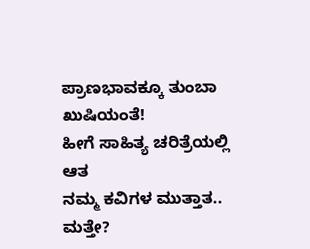ಪ್ರಾಣಭಾವಕ್ಕೂ ತುಂಬಾ ಖುಷಿಯಂತೆ!
ಹೀಗೆ ಸಾಹಿತ್ಯ ಚರಿತ್ರೆಯಲ್ಲಿ ಆತ
ನಮ್ಮ ಕವಿಗಳ ಮುತ್ತಾತ..
ಮತ್ತೇ?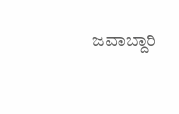ಜವಾಬ್ದಾರಿ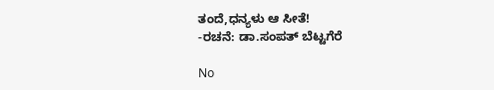ತಂದೆ,ಧನ್ಯಳು ಆ ಸೀತೆ!
-ರಚನೆ: ಡಾ.ಸಂಪತ್ ಬೆಟ್ಟಗೆರೆ

No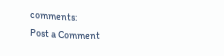comments:
Post a Comment